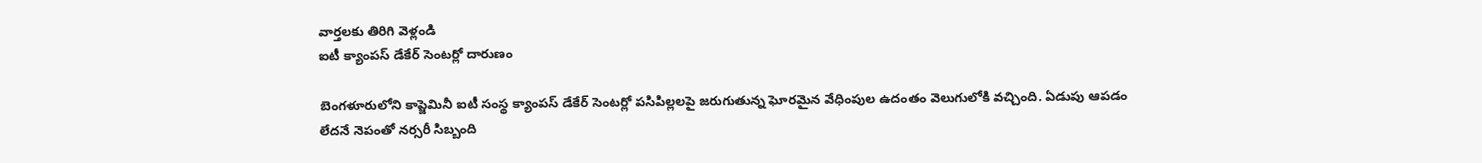వార్తలకు తిరిగి వెళ్లండి
ఐటీ క్యాంపస్ డేకేర్ సెంటర్లో దారుణం

బెంగళూరులోని కాప్జెమినీ ఐటీ సంస్థ క్యాంపస్ డేకేర్ సెంటర్లో పసిపిల్లలపై జరుగుతున్న ఘోరమైన వేధింపుల ఉదంతం వెలుగులోకి వచ్చింది. ఏడుపు ఆపడం లేదనే నెపంతో నర్సరీ సిబ్బంది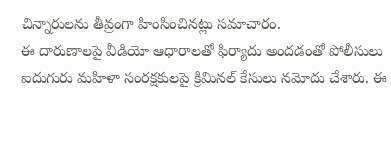చిన్నారులను తీవ్రంగా హింసించినట్లు సమాచారం.
ఈ దారుణాలపై వీడియో ఆధారాలతో ఫిర్యాదు అందడంతో పోలీసులు ఐదుగురు మహిళా సంరక్షకులపై క్రిమినల్ కేసులు నమోదు చేశారు. ఈ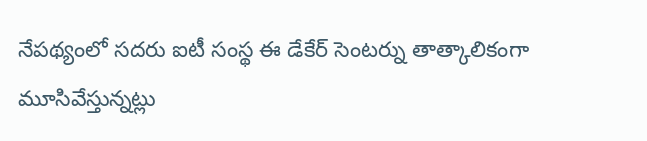నేపథ్యంలో సదరు ఐటీ సంస్థ ఈ డేకేర్ సెంటర్ను తాత్కాలికంగా మూసివేస్తున్నట్లు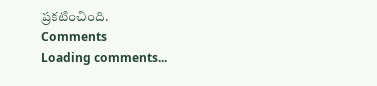ప్రకటించింది.
Comments
Loading comments...